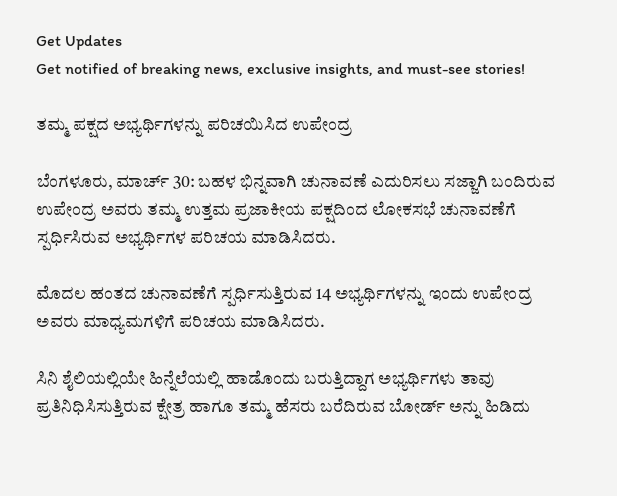Get Updates
Get notified of breaking news, exclusive insights, and must-see stories!

ತಮ್ಮ ಪಕ್ಷದ ಅಭ್ಯರ್ಥಿಗಳನ್ನು ಪರಿಚಯಿಸಿದ ಉಪೇಂದ್ರ

ಬೆಂಗಳೂರು, ಮಾರ್ಚ್ 30: ಬಹಳ ಭಿನ್ನವಾಗಿ ಚುನಾವಣೆ ಎದುರಿಸಲು ಸಜ್ಜಾಗಿ ಬಂದಿರುವ ಉಪೇಂದ್ರ ಅವರು ತಮ್ಮ ಉತ್ತಮ ಪ್ರಜಾಕೀಯ ಪಕ್ಷದಿಂದ ಲೋಕಸಭೆ ಚುನಾವಣೆಗೆ ಸ್ಪರ್ಧಿಸಿರುವ ಅಭ್ಯರ್ಥಿಗಳ ಪರಿಚಯ ಮಾಡಿಸಿದರು.

ಮೊದಲ ಹಂತದ ಚುನಾವಣೆಗೆ ಸ್ಪರ್ಧಿಸುತ್ತಿರುವ 14 ಅಭ್ಯರ್ಥಿಗಳನ್ನು ಇಂದು ಉಪೇಂದ್ರ ಅವರು ಮಾಧ್ಯಮಗಳಿಗೆ ಪರಿಚಯ ಮಾಡಿಸಿದರು.

ಸಿನಿ ಶೈಲಿಯಲ್ಲಿಯೇ ಹಿನ್ನೆಲೆಯಲ್ಲಿ ಹಾಡೊಂದು ಬರುತ್ತಿದ್ದಾಗ ಅಭ್ಯರ್ಥಿಗಳು ತಾವು ಪ್ರತಿನಿಧಿಸಿಸುತ್ತಿರುವ ಕ್ಷೇತ್ರ ಹಾಗೂ ತಮ್ಮ ಹೆಸರು ಬರೆದಿರುವ ಬೋರ್ಡ್‌ ಅನ್ನು ಹಿಡಿದು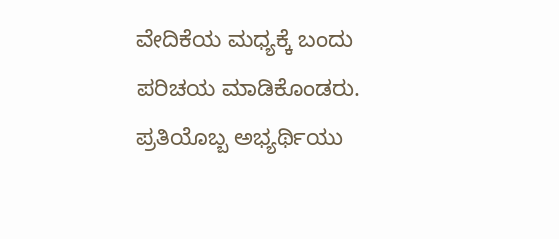ವೇದಿಕೆಯ ಮಧ್ಯಕ್ಕೆ ಬಂದು ಪರಿಚಯ ಮಾಡಿಕೊಂಡರು. ಪ್ರತಿಯೊಬ್ಬ ಅಭ್ಯರ್ಥಿಯು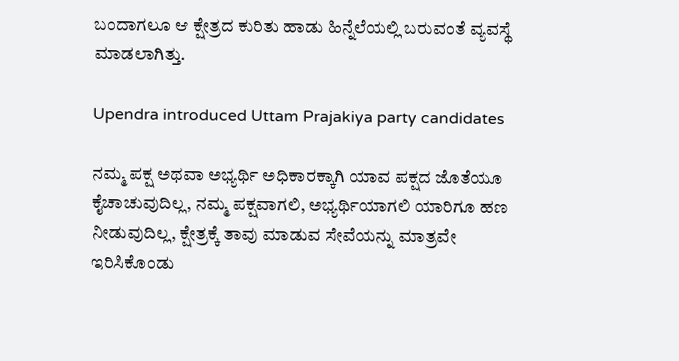ಬಂದಾಗಲೂ ಆ ಕ್ಷೇತ್ರದ ಕುರಿತು ಹಾಡು ಹಿನ್ನೆಲೆಯಲ್ಲಿ ಬರುವಂತೆ ವ್ಯವಸ್ಥೆ ಮಾಡಲಾಗಿತ್ತು.

Upendra introduced Uttam Prajakiya party candidates

ನಮ್ಮ ಪಕ್ಷ ಅಥವಾ ಅಭ್ಯರ್ಥಿ ಅಧಿಕಾರಕ್ಕಾಗಿ ಯಾವ ಪಕ್ಷದ ಜೊತೆಯೂ ಕೈಚಾಚುವುದಿಲ್ಲ, ನಮ್ಮ ಪಕ್ಷವಾಗಲಿ, ಅಭ್ಯರ್ಥಿಯಾಗಲಿ ಯಾರಿಗೂ ಹಣ ನೀಡುವುದಿಲ್ಲ, ಕ್ಷೇತ್ರಕ್ಕೆ ತಾವು ಮಾಡುವ ಸೇವೆಯನ್ನು ಮಾತ್ರವೇ ಇರಿಸಿಕೊಂಡು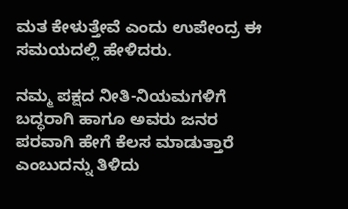ಮತ ಕೇಳುತ್ತೇವೆ ಎಂದು ಉಪೇಂದ್ರ ಈ ಸಮಯದಲ್ಲಿ ಹೇಳಿದರು.

ನಮ್ಮ ಪಕ್ಷದ ನೀತಿ-ನಿಯಮಗಳಿಗೆ ಬದ್ಧರಾಗಿ ಹಾಗೂ ಅವರು ಜನರ ಪರವಾಗಿ ಹೇಗೆ ಕೆಲಸ ಮಾಡುತ್ತಾರೆ ಎಂಬುದನ್ನು ತಿಳಿದು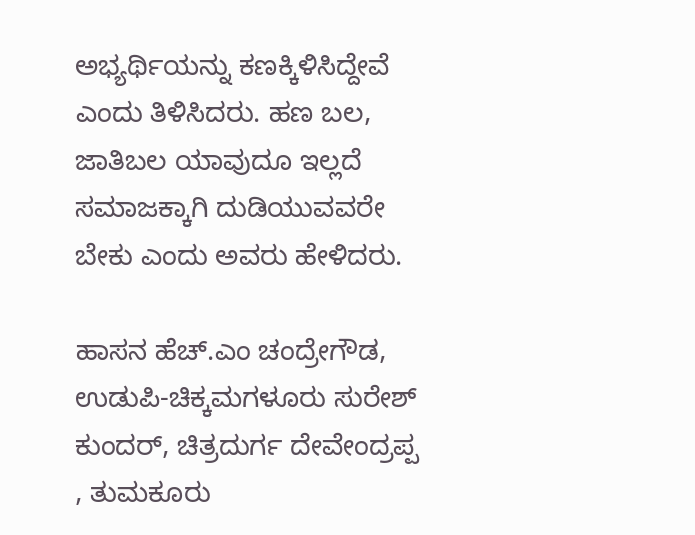ಅಭ್ಯರ್ಥಿಯನ್ನು ಕಣಕ್ಕಿಳಿಸಿದ್ದೇವೆ ಎಂದು ತಿಳಿಸಿದರು. ಹಣ ಬಲ, ಜಾತಿಬಲ ಯಾವುದೂ ಇಲ್ಲದೆ ಸಮಾಜಕ್ಕಾಗಿ ದುಡಿಯುವವರೇ ಬೇಕು ಎಂದು ಅವರು ಹೇಳಿದರು.

ಹಾಸನ ಹೆಚ್.ಎಂ ಚಂದ್ರೇಗೌಡ, ಉಡುಪಿ-ಚಿಕ್ಕಮಗಳೂರು ಸುರೇಶ್ ಕುಂದರ್, ಚಿತ್ರದುರ್ಗ ದೇವೇಂದ್ರಪ್ಪ , ತುಮಕೂರು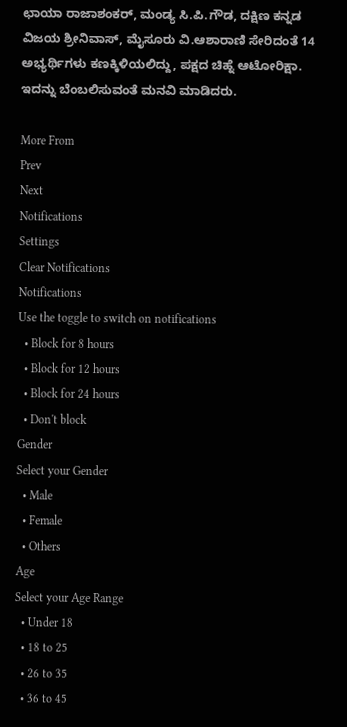ಛಾಯಾ ರಾಜಾಶಂಕರ್, ಮಂಡ್ಯ ಸಿ.ಪಿ.ಗೌಡ, ದಕ್ಷಿಣ ಕನ್ನಡ ವಿಜಯ ಶ್ರೀನಿವಾಸ್, ಮೈಸೂರು ವಿ.ಆಶಾರಾಣಿ ಸೇರಿದಂತೆ 14 ಅಭ್ಯರ್ಥಿಗಳು ಕಣಕ್ಕಿಳಿಯಲಿದ್ದು, ಪಕ್ಷದ ಚಿಹ್ನೆ ಆಟೋರಿಕ್ಷಾ. ಇದನ್ನು ಬೆಂಬಲಿಸುವಂತೆ ಮನವಿ ಮಾಡಿದರು.

More From
Prev
Next
Notifications
Settings
Clear Notifications
Notifications
Use the toggle to switch on notifications
  • Block for 8 hours
  • Block for 12 hours
  • Block for 24 hours
  • Don't block
Gender
Select your Gender
  • Male
  • Female
  • Others
Age
Select your Age Range
  • Under 18
  • 18 to 25
  • 26 to 35
  • 36 to 45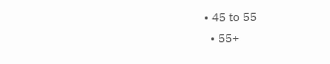• 45 to 55
  • 55+